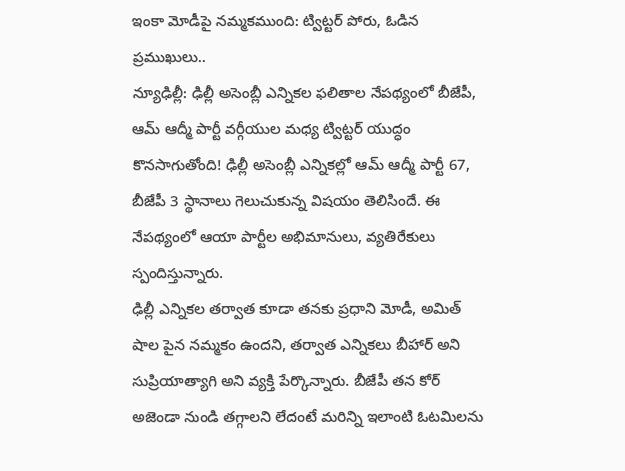ఇంకా మోడీపై నమ్మకముంది: ట్విట్టర్ పోరు, ఓడిన ప్రముఖులు..
న్యూఢిల్లీ: ఢిల్లీ అసెంబ్లీ ఎన్నికల ఫలితాల నేపథ్యంలో బీజేపీ, ఆమ్ ఆద్మీ పార్టీ వర్గీయుల మధ్య ట్విట్టర్ యుద్ధం కొనసాగుతోంది! ఢిల్లీ అసెంబ్లీ ఎన్నికల్లో ఆమ్ ఆద్మీ పార్టీ 67, బీజేపీ 3 స్థానాలు గెలుచుకున్న విషయం తెలిసిందే. ఈ నేపథ్యంలో ఆయా పార్టీల అభిమానులు, వ్యతిరేకులు స్పందిస్తున్నారు.
ఢిల్లీ ఎన్నికల తర్వాత కూడా తనకు ప్రధాని మోడీ, అమిత్ షాల పైన నమ్మకం ఉందని, తర్వాత ఎన్నికలు బీహార్ అని సుప్రియాత్యాగి అని వ్యక్తి పేర్కొన్నారు. బీజేపీ తన కోర్ అజెండా నుండి తగ్గాలని లేదంటే మరిన్ని ఇలాంటి ఓటమిలను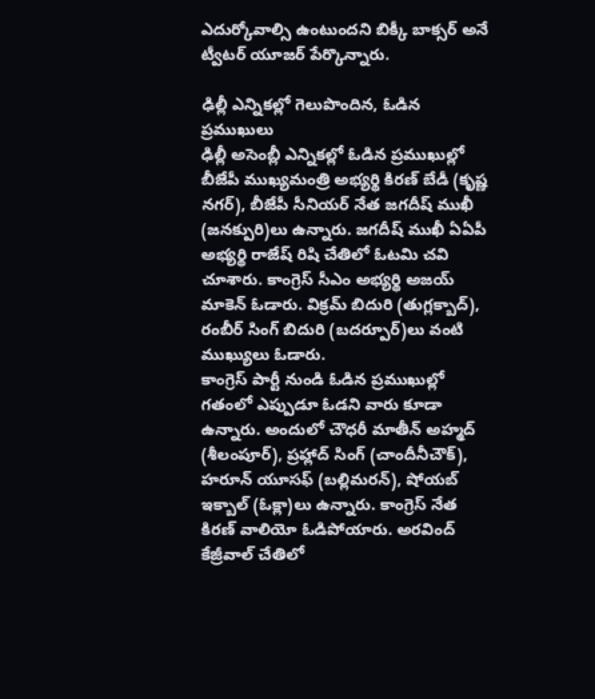ఎదుర్కోవాల్సి ఉంటుందని బిక్కీ బాక్సర్ అనే ట్వీటర్ యూజర్ పేర్కొన్నారు.

ఢిల్లీ ఎన్నికల్లో గెలుపొందిన, ఓడిన ప్రముఖులు
ఢిల్లీ అసెంబ్లీ ఎన్నికల్లో ఓడిన ప్రముఖుల్లో బీజేపీ ముఖ్యమంత్రి అభ్యర్థి కిరణ్ బేడీ (కృష్ణ నగర్), బీజేపీ సీనియర్ నేత జగదీష్ ముఖీ (జనక్పురి)లు ఉన్నారు. జగదీష్ ముఖీ ఏఏపీ అభ్యర్థి రాజేష్ రిషి చేతిలో ఓటమి చవి చూశారు. కాంగ్రెస్ సీఎం అభ్యర్థి అజయ్ మాకెన్ ఓడారు. విక్రమ్ బిదురి (తుగ్లక్బాద్), రంబీర్ సింగ్ బిదురి (బదర్పూర్)లు వంటి ముఖ్యులు ఓడారు.
కాంగ్రెస్ పార్టీ నుండి ఓడిన ప్రముఖుల్లో గతంలో ఎప్పుడూ ఓడని వారు కూడా ఉన్నారు. అందులో చౌధరీ మాతీన్ అహ్మద్ (శీలంపూర్), ప్రహ్లాద్ సింగ్ (చాందీనీచౌక్), హరూన్ యూసఫ్ (బల్లిమరన్), షోయబ్ ఇక్బాల్ (ఓక్లా)లు ఉన్నారు. కాంగ్రెస్ నేత కిరణ్ వాలియో ఓడిపోయారు. అరవింద్ కేజ్రీవాల్ చేతిలో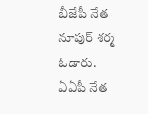బీజేపీ నేత నూపుర్ శర్మ ఓడారు.
ఏఏపీ నేత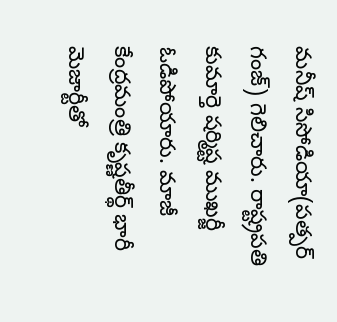మనీష్ సిసోడియా(పత్పర్ గంజ్) గెలిచారు. రాష్ట్రపతి కుమార్తె షర్మిష్ట ముఖర్జీ ఓడిపోయారు. మాజీ కేంద్రమంత్రి కృష్ణతీర్థ్ భారీ మెజార్టీతో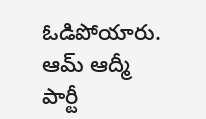ఓడిపోయారు. ఆమ్ ఆద్మీ పార్టీ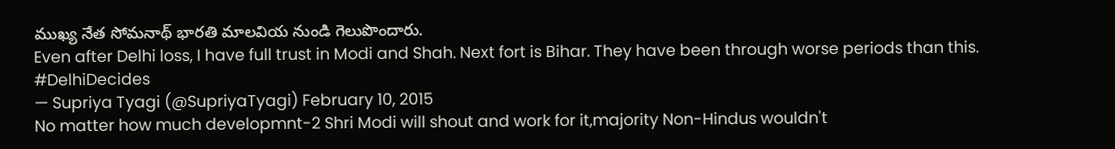ముఖ్య నేత సోమనాథ్ భారతి మాలవియ నుండి గెలుపొందారు.
Even after Delhi loss, I have full trust in Modi and Shah. Next fort is Bihar. They have been through worse periods than this. #DelhiDecides
— Supriya Tyagi (@SupriyaTyagi) February 10, 2015
No matter how much developmnt-2 Shri Modi will shout and work for it,majority Non-Hindus wouldn't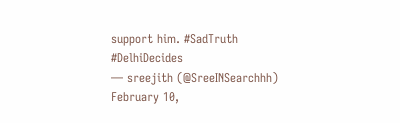support him. #SadTruth #DelhiDecides
— sreejith (@SreeINSearchhh) February 10,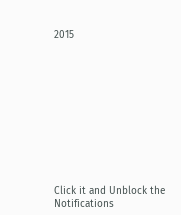2015











Click it and Unblock the Notifications